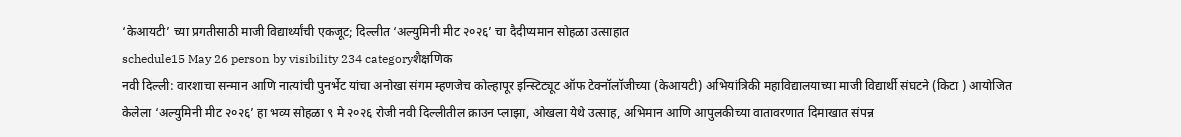‘केआयटी’ च्या प्रगतीसाठी माजी विद्यार्थ्यांची एकजूट; दिल्लीत ‘अल्युमिनी मीट २०२६’ चा दैदीप्यमान सोहळा उत्साहात
schedule15 May 26 person by visibility 234 categoryशैक्षणिक
नवी दिल्ली: वारशाचा सन्मान आणि नात्यांची पुनर्भेट यांचा अनोखा संगम म्हणजेच कोल्हापूर इन्स्टिट्यूट ऑफ टेक्नॉलॉजीच्या (केआयटी) अभियांत्रिकी महाविद्यालयाच्या माजी विद्यार्थी संघटने (किटा ) आयोजित केलेला ‘अल्युमिनी मीट २०२६’ हा भव्य सोहळा ९ मे २०२६ रोजी नवी दिल्लीतील क्राउन प्लाझा, ओखला येथे उत्साह, अभिमान आणि आपुलकीच्या वातावरणात दिमाखात संपन्न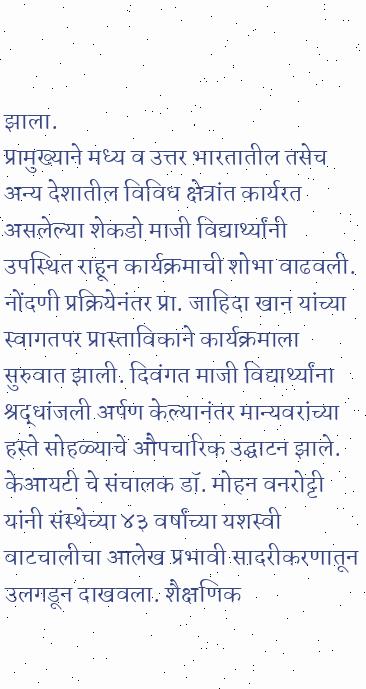झाला.
प्रामुख्याने मध्य व उत्तर भारतातील तसेच अन्य देशातील विविध क्षेत्रांत कार्यरत असलेल्या शेकडो माजी विद्यार्थ्यांनी उपस्थित राहून कार्यक्रमाची शोभा वाढवली. नोंदणी प्रक्रियेनंतर प्रा. जाहिदा खान यांच्या स्वागतपर प्रास्ताविकाने कार्यक्रमाला सुरुवात झाली. दिवंगत माजी विद्यार्थ्यांना श्रद्धांजली अर्पण केल्यानंतर मान्यवरांच्या हस्ते सोहळ्याचे औपचारिक उद्घाटन झाले. केआयटी चे संचालक डॉ. मोहन वनरोट्टी यांनी संस्थेच्या ४३ वर्षांच्या यशस्वी वाटचालीचा आलेख प्रभावी सादरीकरणातून उलगडून दाखवला. शैक्षणिक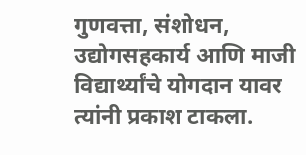गुणवत्ता, संशोधन, उद्योगसहकार्य आणि माजी विद्यार्थ्यांचे योगदान यावर त्यांनी प्रकाश टाकला.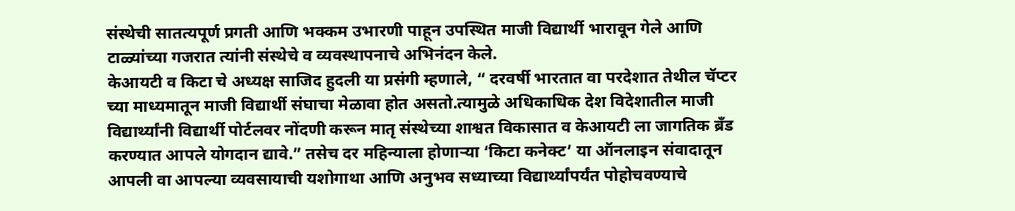संस्थेची सातत्यपूर्ण प्रगती आणि भक्कम उभारणी पाहून उपस्थित माजी विद्यार्थी भारावून गेले आणि टाळ्यांच्या गजरात त्यांनी संस्थेचे व व्यवस्थापनाचे अभिनंदन केले.
केआयटी व किटा चे अध्यक्ष साजिद हुदली या प्रसंगी म्हणाले, “ दरवर्षी भारतात वा परदेशात तेथील चॅप्टर च्या माध्यमातून माजी विद्यार्थी संघाचा मेळावा होत असतो.त्यामुळे अधिकाधिक देश विदेशातील माजी विद्यार्थ्यांनी विद्यार्थी पोर्टलवर नोंदणी करून मातृ संस्थेच्या शाश्वत विकासात व केआयटी ला जागतिक ब्रँड करण्यात आपले योगदान द्यावे.” तसेच दर महिन्याला होणाऱ्या ‘किटा कनेक्ट’ या ऑनलाइन संवादातून आपली वा आपल्या व्यवसायाची यशोगाथा आणि अनुभव सध्याच्या विद्यार्थ्यांपर्यंत पोहोचवण्याचे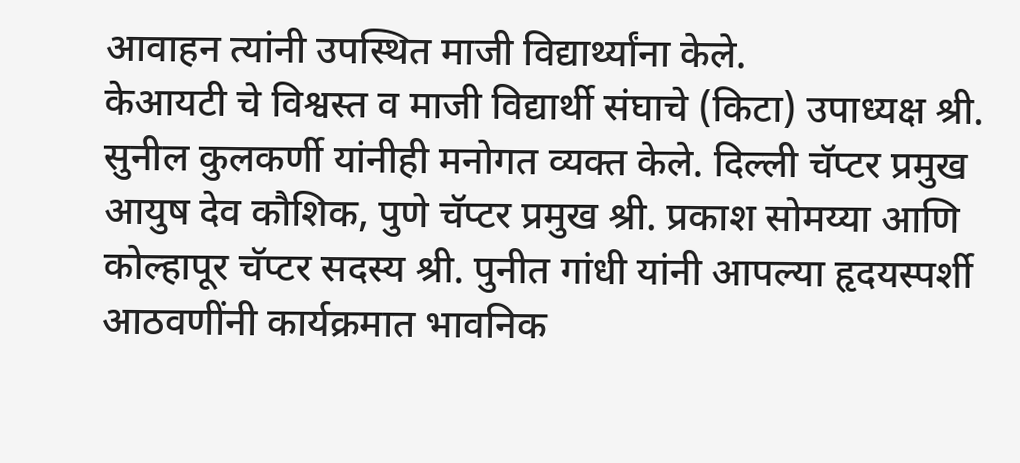आवाहन त्यांनी उपस्थित माजी विद्यार्थ्यांना केले.
केआयटी चे विश्वस्त व माजी विद्यार्थी संघाचे (किटा) उपाध्यक्ष श्री. सुनील कुलकर्णी यांनीही मनोगत व्यक्त केले. दिल्ली चॅप्टर प्रमुख आयुष देव कौशिक, पुणे चॅप्टर प्रमुख श्री. प्रकाश सोमय्या आणि कोल्हापूर चॅप्टर सदस्य श्री. पुनीत गांधी यांनी आपल्या हृदयस्पर्शी आठवणींनी कार्यक्रमात भावनिक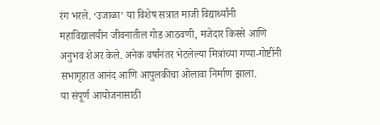रंग भरले. ‘उजाळा’ या विशेष सत्रात माजी विद्यार्थ्यांनी महाविद्यालयीन जीवनातील गोड आठवणी, मजेदार किस्से आणि अनुभव शेअर केले. अनेक वर्षांनंतर भेटलेल्या मित्रांच्या गप्पा-गोष्टींनी सभागृहात आनंद आणि आपुलकीचा ओलावा निर्माण झाला.
या संपूर्ण आयोजनासाठी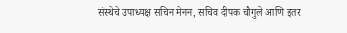संस्थेचे उपाध्यक्ष सचिन मेनन, सचिव दीपक चौगुले आणि इतर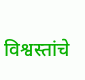विश्वस्तांचे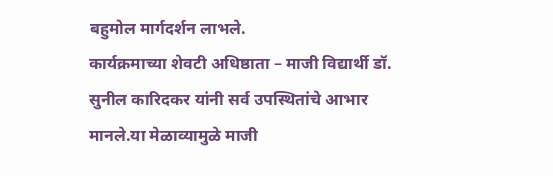बहुमोल मार्गदर्शन लाभले.
कार्यक्रमाच्या शेवटी अधिष्ठाता – माजी विद्यार्थी डॉ. सुनील कारिदकर यांनी सर्व उपस्थितांचे आभार मानले.या मेळाव्यामुळे माजी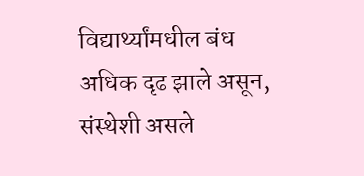विद्यार्थ्यांमधील बंध अधिक दृढ झाले असून, संस्थेशी असले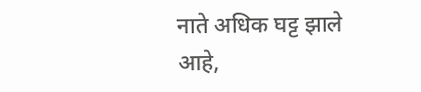नाते अधिक घट्ट झाले आहे,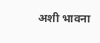अशी भावना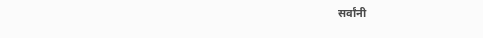सर्वांनी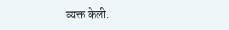व्यक्त केली.